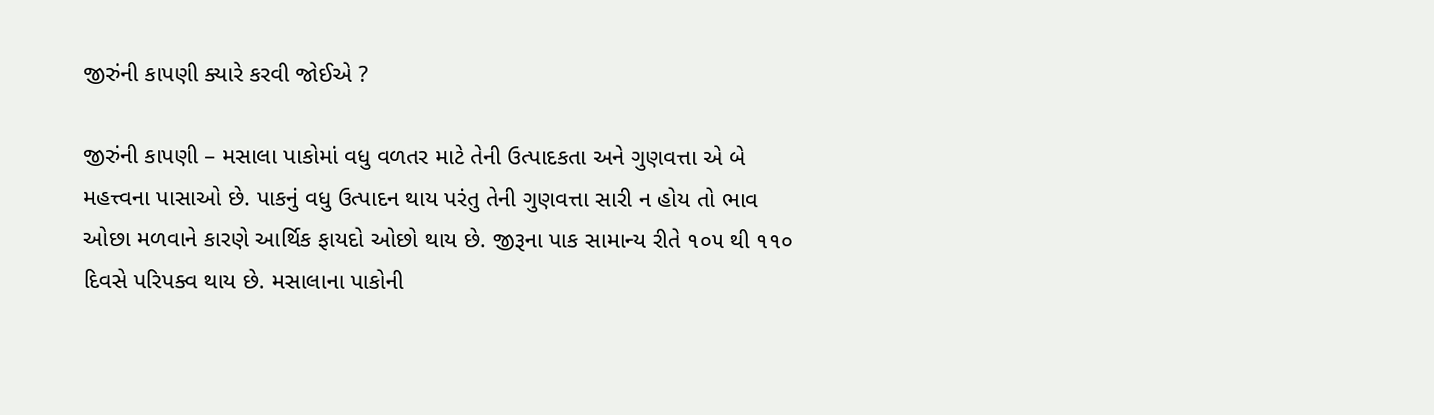જીરુંની કાપણી ક્યારે કરવી જોઈએ ?

જીરુંની કાપણી – મસાલા પાકોમાં વધુ વળતર માટે તેની ઉત્પાદકતા અને ગુણવત્તા એ બે મહત્ત્વના પાસાઓ છે. પાકનું વધુ ઉત્પાદન થાય પરંતુ તેની ગુણવત્તા સારી ન હોય તો ભાવ ઓછા મળવાને કારણે આર્થિક ફાયદો ઓછો થાય છે. જીરૂના પાક સામાન્ય રીતે ૧૦૫ થી ૧૧૦ દિવસે પરિપક્વ થાય છે. મસાલાના પાકોની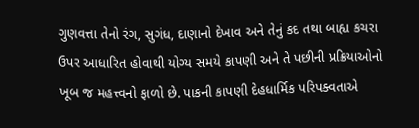ગુણવત્તા તેનો રંગ, સુગંધ, દાણાનો દેખાવ અને તેનું કદ તથા બાહ્ય કચરા ઉપર આધારિત હોવાથી યોગ્ય સમયે કાપણી અને તે પછીની પ્રક્રિયાઓનો ખૂબ જ મહત્ત્વનો ફાળો છે. પાકની કાપણી દેહધાર્મિક પરિપક્વતાએ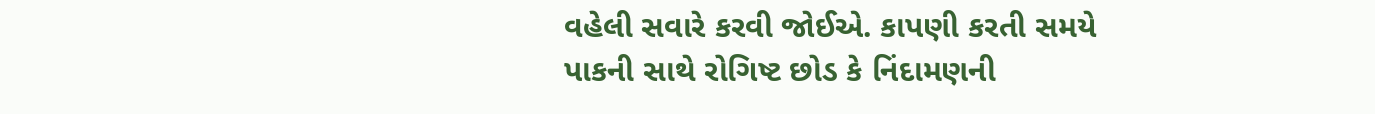વહેલી સવારે કરવી જોઈએ. કાપણી કરતી સમયે પાકની સાથે રોગિષ્ટ છોડ કે નિંદામણની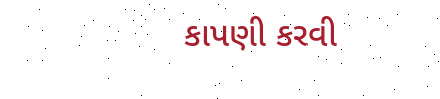કાપણી કરવી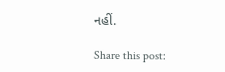નહીં.

Share this post: